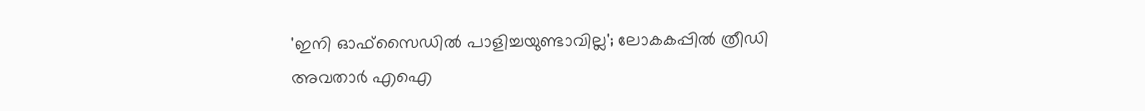'ഇനി ഓഫ്‌സൈഡിൽ പാളിച്ചയുണ്ടാവില്ല'; ലോകകപ്പിൽ ത്രീഡി അവതാർ എഐ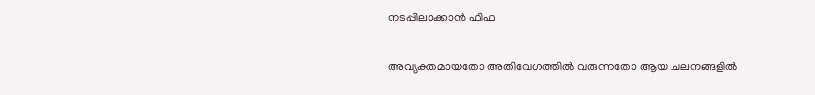നടപ്പിലാക്കാൻ ഫിഫ

അവ്യക്തമായതോ അതിവേഗത്തിൽ വരുന്നതോ ആയ ചലനങ്ങളിൽ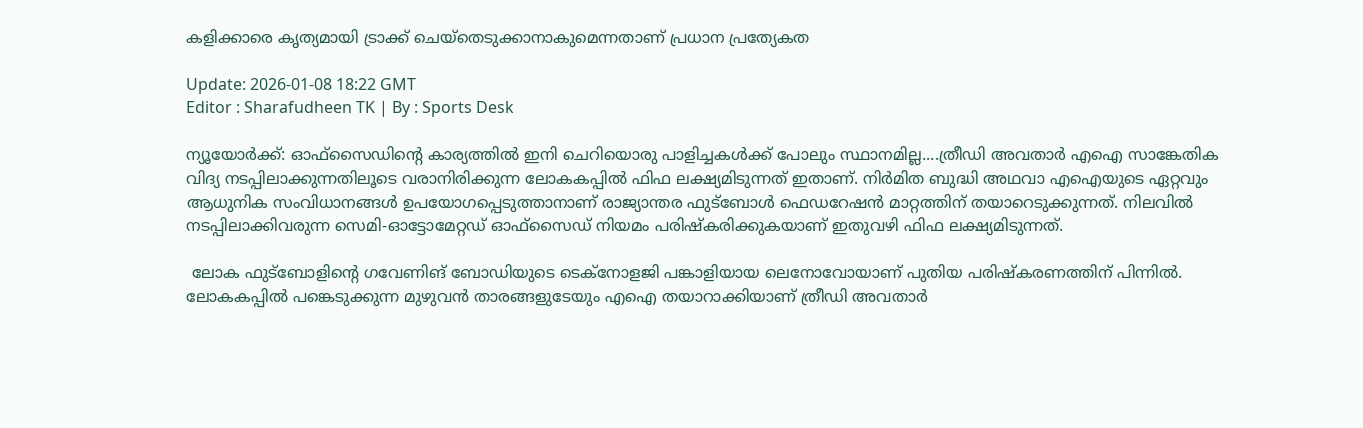കളിക്കാരെ കൃത്യമായി ട്രാക്ക് ചെയ്‌തെടുക്കാനാകുമെന്നതാണ് പ്രധാന പ്രത്യേകത

Update: 2026-01-08 18:22 GMT
Editor : Sharafudheen TK | By : Sports Desk

ന്യൂയോർക്ക്: ഓഫ്സൈഡിന്റെ കാര്യത്തിൽ ഇനി ചെറിയൊരു പാളിച്ചകൾക്ക് പോലും സ്ഥാനമില്ല....ത്രീഡി അവതാർ എഐ സാങ്കേതിക വിദ്യ നടപ്പിലാക്കുന്നതിലൂടെ വരാനിരിക്കുന്ന ലോകകപ്പിൽ ഫിഫ ലക്ഷ്യമിടുന്നത് ഇതാണ്. നിർമിത ബുദ്ധി അഥവാ എഐയുടെ ഏറ്റവും ആധുനിക സംവിധാനങ്ങൾ ഉപയോഗപ്പെടുത്താനാണ് രാജ്യാന്തര ഫുട്ബോൾ ഫെഡറേഷൻ മാറ്റത്തിന് തയാറെടുക്കുന്നത്. നിലവിൽ നടപ്പിലാക്കിവരുന്ന സെമി-ഓട്ടോമേറ്റഡ് ഓഫ്സൈഡ് നിയമം പരിഷ്‌കരിക്കുകയാണ് ഇതുവഴി ഫിഫ ലക്ഷ്യമിടുന്നത്.

 ലോക ഫുട്ബോളിന്റെ ഗവേണിങ് ബോഡിയുടെ ടെക്നോളജി പങ്കാളിയായ ലെനോവോയാണ് പുതിയ പരിഷ്‌കരണത്തിന് പിന്നിൽ. ലോകകപ്പിൽ പങ്കെടുക്കുന്ന മുഴുവൻ താരങ്ങളുടേയും എഐ തയാറാക്കിയാണ് ത്രീഡി അവതാർ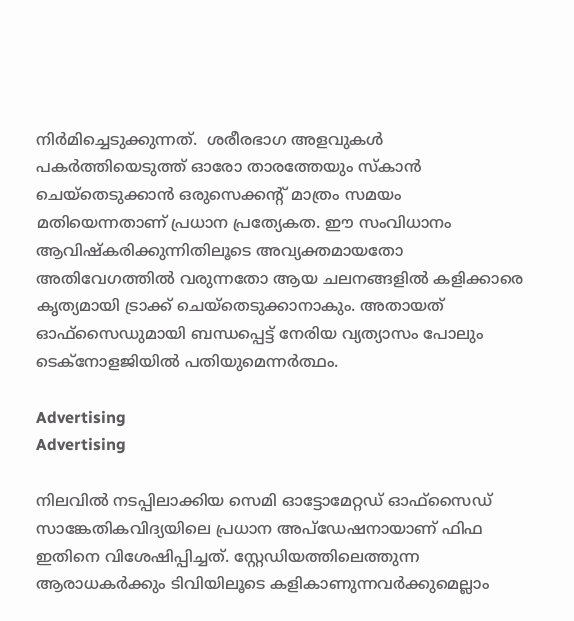നിർമിച്ചെടുക്കുന്നത്.  ശരീരഭാഗ അളവുകൾ പകർത്തിയെടുത്ത് ഓരോ താരത്തേയും സ്‌കാൻ ചെയ്തെടുക്കാൻ ഒരുസെക്കന്റ് മാത്രം സമയം മതിയെന്നതാണ് പ്രധാന പ്രത്യേകത. ഈ സംവിധാനം ആവിഷ്‌കരിക്കുന്നിതിലൂടെ അവ്യക്തമായതോ അതിവേഗത്തിൽ വരുന്നതോ ആയ ചലനങ്ങളിൽ കളിക്കാരെ കൃത്യമായി ട്രാക്ക് ചെയ്തെടുക്കാനാകും. അതായത് ഓഫ്സൈഡുമായി ബന്ധപ്പെട്ട് നേരിയ വ്യത്യാസം പോലും ടെക്നോളജിയിൽ പതിയുമെന്നർത്ഥം.

Advertising
Advertising

നിലവിൽ നടപ്പിലാക്കിയ സെമി ഓട്ടോമേറ്റഡ് ഓഫ്സൈഡ് സാങ്കേതികവിദ്യയിലെ പ്രധാന അപ്ഡേഷനായാണ് ഫിഫ ഇതിനെ വിശേഷിപ്പിച്ചത്. സ്റ്റേഡിയത്തിലെത്തുന്ന ആരാധകർക്കും ടിവിയിലൂടെ കളികാണുന്നവർക്കുമെല്ലാം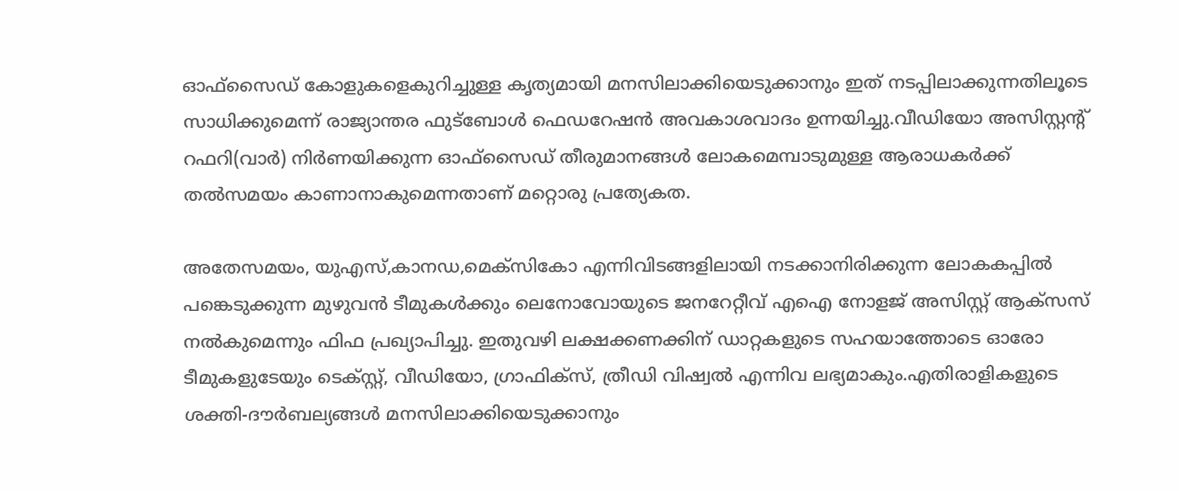ഓഫ്സൈഡ് കോളുകളെകുറിച്ചുള്ള കൃത്യമായി മനസിലാക്കിയെടുക്കാനും ഇത് നടപ്പിലാക്കുന്നതിലൂടെ സാധിക്കുമെന്ന് രാജ്യാന്തര ഫുട്ബോൾ ഫെഡറേഷൻ അവകാശവാദം ഉന്നയിച്ചു.വീഡിയോ അസിസ്റ്റന്റ് റഫറി(വാർ) നിർണയിക്കുന്ന ഓഫ്സൈഡ് തീരുമാനങ്ങൾ ലോകമെമ്പാടുമുള്ള ആരാധകർക്ക് തൽസമയം കാണാനാകുമെന്നതാണ് മറ്റൊരു പ്രത്യേകത.

അതേസമയം, യുഎസ്,കാനഡ,മെക്സികോ എന്നിവിടങ്ങളിലായി നടക്കാനിരിക്കുന്ന ലോകകപ്പിൽ പങ്കെടുക്കുന്ന മുഴുവൻ ടീമുകൾക്കും ലെനോവോയുടെ ജനറേറ്റീവ് എഐ നോളജ് അസിസ്റ്റ് ആക്സസ് നൽകുമെന്നും ഫിഫ പ്രഖ്യാപിച്ചു. ഇതുവഴി ലക്ഷക്കണക്കിന് ഡാറ്റകളുടെ സഹയാത്തോടെ ഓരോ ടീമുകളുടേയും ടെക്സ്റ്റ്, വീഡിയോ, ഗ്രാഫിക്സ്, ത്രീഡി വിഷ്വൽ എന്നിവ ലഭ്യമാകും.എതിരാളികളുടെ ശക്തി-ദൗർബല്യങ്ങൾ മനസിലാക്കിയെടുക്കാനും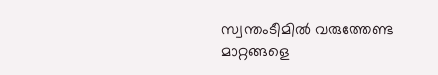സ്വന്തംടീമിൽ വരുത്തേണ്ട മാറ്റങ്ങളെ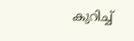കുറിച്ച്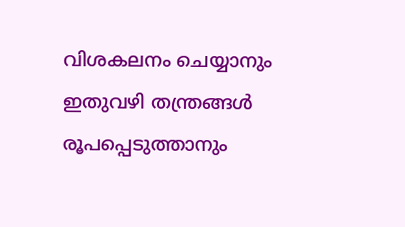വിശകലനം ചെയ്യാനും ഇതുവഴി തന്ത്രങ്ങൾ രൂപപ്പെടുത്താനും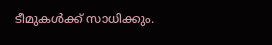ടീമുകൾക്ക് സാധിക്കും.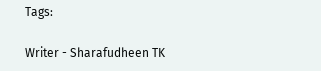Tags:

Writer - Sharafudheen TK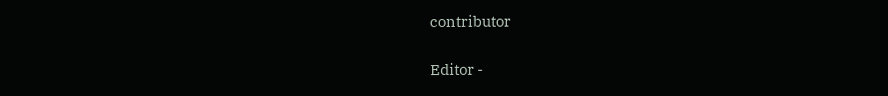contributor

Editor -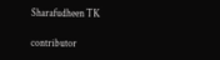Sharafudheen TK

contributor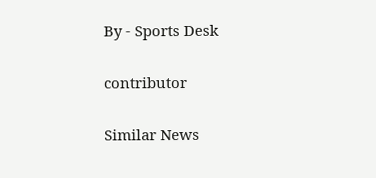By - Sports Desk

contributor

Similar News